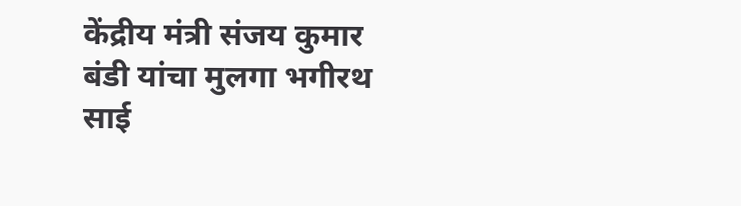केंद्रीय मंत्री संजय कुमार बंडी यांचा मुलगा भगीरथ साई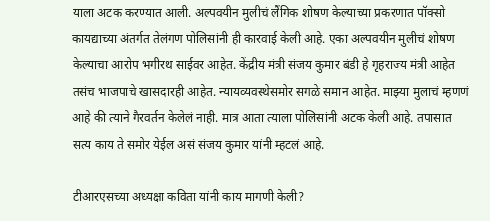याला अटक करण्यात आली. अल्पवयीन मुलीचं लैंगिक शोषण केल्याच्या प्रकरणात पॉक्सो कायद्याच्या अंतर्गत तेलंगण पोलिसांनी ही कारवाई केली आहे. एका अल्पवयीन मुलीचं शोषण केल्याचा आरोप भगीरथ साईवर आहेत. केंद्रीय मंत्री संजय कुमार बंडी हे गृहराज्य मंत्री आहेत तसंच भाजपाचे खासदारही आहेत. न्यायव्यवस्थेसमोर सगळे समान आहेत. माझ्या मुलाचं म्हणणं आहे की त्याने गैरवर्तन केलेलं नाही. मात्र आता त्याला पोलिसांनी अटक केली आहे. तपासात सत्य काय ते समोर येईल असं संजय कुमार यांनी म्हटलं आहे.

टीआरएसच्या अध्यक्षा कविता यांनी काय मागणी केली?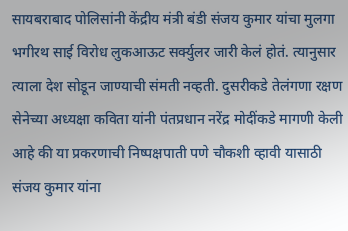सायबराबाद पोलिसांनी केंद्रीय मंत्री बंडी संजय कुमार यांचा मुलगा भगीरथ साई विरोध लुकआऊट सर्क्युलर जारी केलं होतं. त्यानुसार त्याला देश सोडून जाण्याची संमती नव्हती. दुसरीकडे तेलंगणा रक्षण सेनेच्या अध्यक्षा कविता यांनी पंतप्रधान नरेंद्र मोदींकडे मागणी केली आहे की या प्रकरणाची निष्पक्षपाती पणे चौकशी व्हावी यासाठी संजय कुमार यांना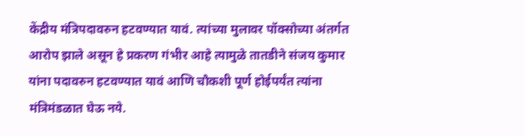केंद्रीय मंत्रिपदावरुन हटवण्यात यावं. त्यांच्या मुलावर पॉक्सोच्या अंतर्गत आरोप झाले असून हे प्रकरण गंभीर आहे त्यामुळे तातडीने संजय कुमार यांना पदावरुन हटवण्यात यावं आणि चौकशी पूर्ण होईपर्यंत त्यांना मंत्रिमंडळात घेऊ नये.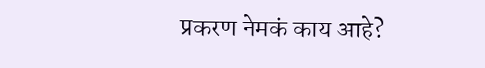प्रकरण नेमकं काय आहे?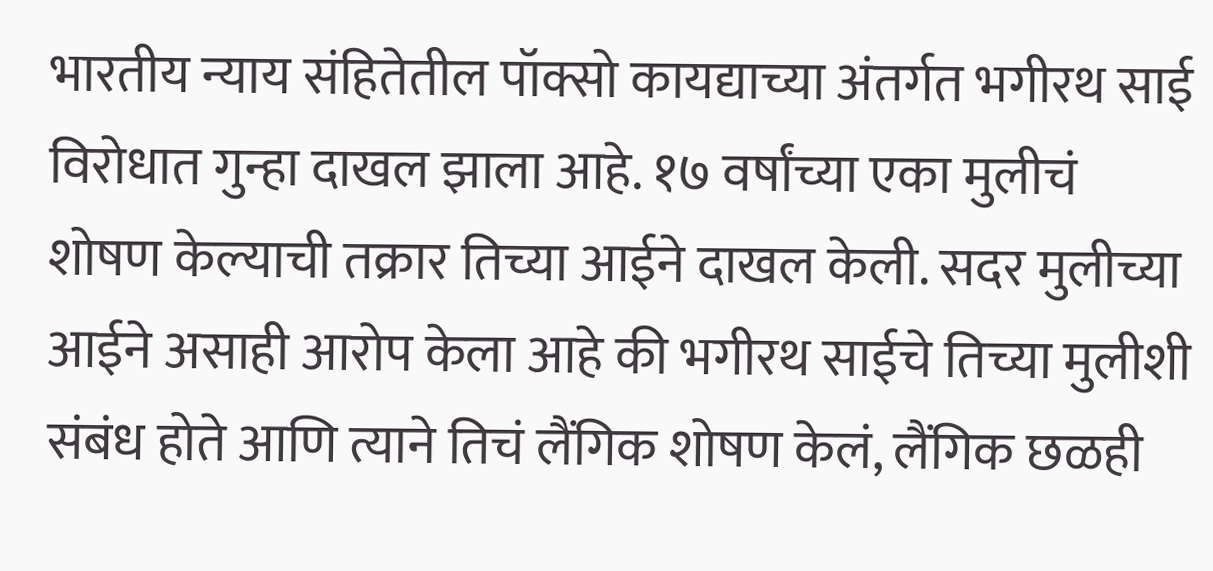भारतीय न्याय संहितेतील पॉक्सो कायद्याच्या अंतर्गत भगीरथ साई विरोधात गुन्हा दाखल झाला आहे. १७ वर्षांच्या एका मुलीचं शोषण केल्याची तक्रार तिच्या आईने दाखल केली. सदर मुलीच्या आईने असाही आरोप केला आहे की भगीरथ साईचे तिच्या मुलीशी संबंध होते आणि त्याने तिचं लैंगिक शोषण केलं, लैंगिक छळही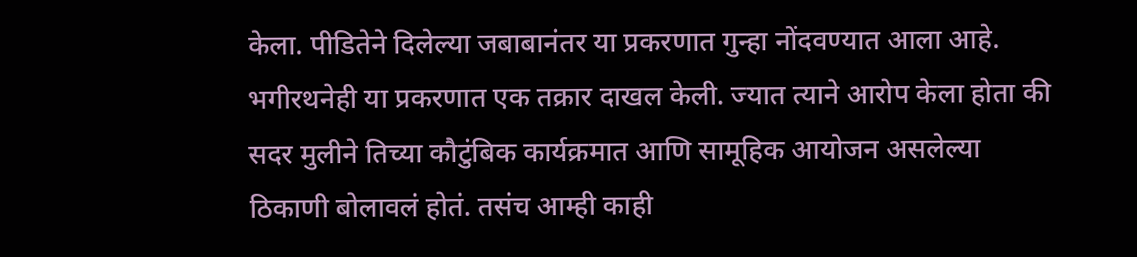केला. पीडितेने दिलेल्या जबाबानंतर या प्रकरणात गुन्हा नोंदवण्यात आला आहे. भगीरथनेही या प्रकरणात एक तक्रार दाखल केली. ज्यात त्याने आरोप केला होता की सदर मुलीने तिच्या कौटुंबिक कार्यक्रमात आणि सामूहिक आयोजन असलेल्या ठिकाणी बोलावलं होतं. तसंच आम्ही काही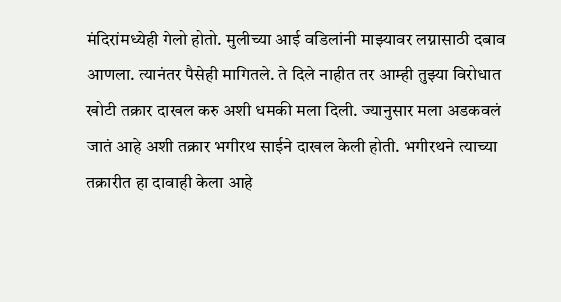मंदिरांमध्येही गेलो होतो. मुलीच्या आई वडिलांनी माझ्यावर लग्नासाठी दबाव आणला. त्यानंतर पैसेही मागितले. ते दिले नाहीत तर आम्ही तुझ्या विरोधात खोटी तक्रार दाखल करु अशी धमकी मला दिली. ज्यानुसार मला अडकवलं जातं आहे अशी तक्रार भगीरथ साईने दाखल केली होती. भगीरथने त्याच्या तक्रारीत हा दावाही केला आहे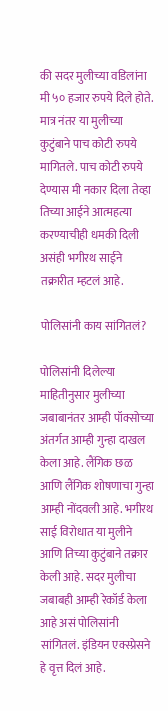की सदर मुलीच्या वडिलांना मी ५० हजार रुपये दिले होते. मात्र नंतर या मुलीच्या कुटुंबाने पाच कोटी रुपये मागितले. पाच कोटी रुपये देण्यास मी नकार दिला तेव्हा तिच्या आईने आत्महत्या करण्याचीही धमकी दिली असंही भगीरथ साईने तक्रारीत म्हटलं आहे.

पोलिसांनी काय सांगितलं?

पोलिसांनी दिलेल्या माहितीनुसार मुलीच्या जबाबानंतर आम्ही पॉक्सोच्या अंतर्गत आम्ही गुन्हा दाखल केला आहे. लैंगिक छळ आणि लैंगिक शोषणाचा गुन्हा आम्ही नोंदवली आहे. भगीरथ साई विरोधात या मुलीने आणि तिच्या कुटुंबाने तक्रार केली आहे. सदर मुलीचा जबाबही आम्ही रेकॉर्ड केला आहे असं पोलिसांनी सांगितलं. इंडियन एक्स्प्रेसने हे वृत्त दिलं आहे.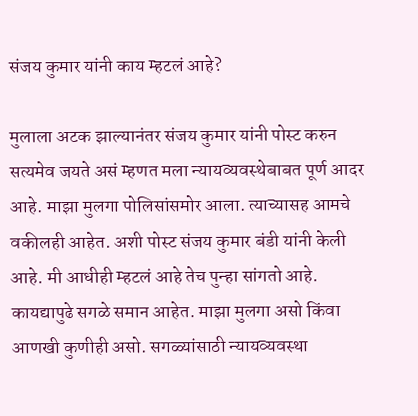संजय कुमार यांनी काय म्हटलं आहे?

मुलाला अटक झाल्यानंतर संजय कुमार यांनी पोस्ट करुन सत्यमेव जयते असं म्हणत मला न्यायव्यवस्थेबाबत पूर्ण आदर आहे. माझा मुलगा पोलिसांसमोर आला. त्याच्यासह आमचे वकीलही आहेत. अशी पोस्ट संजय कुमार बंडी यांनी केली आहे. मी आधीही म्हटलं आहे तेच पुन्हा सांगतो आहे. कायद्यापुढे सगळे समान आहेत. माझा मुलगा असो किंवा आणखी कुणीही असो. सगळ्यांसाठी न्यायव्यवस्था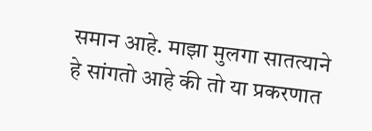समान आहे. माझा मुलगा सातत्याने हे सांगतो आहे की तो या प्रकरणात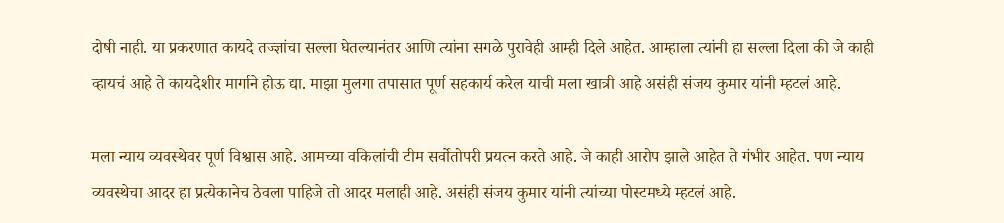दोषी नाही. या प्रकरणात कायदे तज्ज्ञांचा सल्ला घेतल्यानंतर आणि त्यांना सगळे पुरावेही आम्ही दिले आहेत. आम्हाला त्यांनी हा सल्ला दिला की जे काही व्हायचं आहे ते कायदेशीर मार्गाने होऊ द्या. माझा मुलगा तपासात पूर्ण सहकार्य करेल याची मला खात्री आहे असंही संजय कुमार यांनी म्हटलं आहे.

मला न्याय व्यवस्थेवर पूर्ण विश्वास आहे. आमच्या वकिलांची टीम सर्वोतोपरी प्रयत्न करते आहे. जे काही आरोप झाले आहेत ते गंभीर आहेत. पण न्याय व्यवस्थेचा आदर हा प्रत्येकानेच ठेवला पाहिजे तो आदर मलाही आहे. असंही संजय कुमार यांनी त्यांच्या पोस्टमध्ये म्हटलं आहे.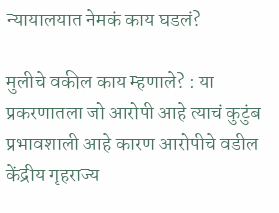न्यायालयात नेमकं काय घडलं?

मुलीचे वकील काय म्हणाले? : या प्रकरणातला जो आरोपी आहे त्याचं कुटुंब प्रभावशाली आहे कारण आरोपीचे वडील केंद्रीय गृहराज्य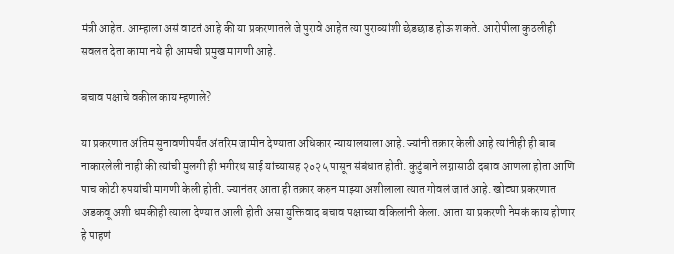मंत्री आहेत. आम्हाला असं वाटतं आहे की या प्रकरणातले जे पुरावे आहेत त्या पुराव्यांशी छेडछाड होऊ शकते. आरोपीला कुठलीही सवलत देता कामा नये ही आमची प्रमुख मागणी आहे.

बचाव पक्षाचे वकील काय म्हणाले?

या प्रकरणात अंतिम सुनावणीपर्यंत अंतरिम जामीन देण्याता अधिकार न्यायालयाला आहे. ज्यांनी तक्रार केली आहे त्यांनीही ही बाब नाकारलेली नाही की त्यांची मुलगी ही भगीरथ साई यांच्यासह २०२५ पासून संबंधात होती. कुटुंबाने लग्नासाठी दबाव आणला होता आणि पाच कोटी रुपयांची मागणी केली होती. ज्यानंतर आता ही तक्रार करुन माझ्या अशीलाला त्यात गोवलं जातं आहे. खोट्या प्रकरणात अडकवू अशी धमकीही त्याला देण्यात आली होती असा युक्तिवाद बचाव पक्षाच्या वकिलांनी केला. आता या प्रकरणी नेमकं काय होणार हे पाहणं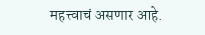महत्त्वाचं असणार आहे.